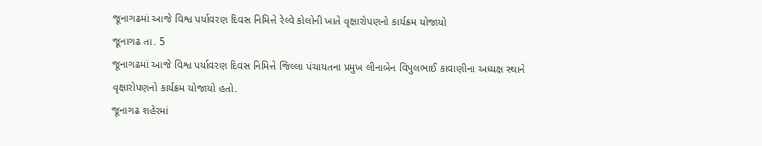જૂનાગઢમાં આજે વિશ્વ પર્યાવરણ દિવસ નિમિત્તે રેલ્વે કોલોની ખાતે વૃક્ષારોપણનો કાર્યક્રમ યોજાયો
જૂનાગઢ તા. 5
જૂનાગઢમાં આજે વિશ્વ પર્યાવરણ દિવસ નિમિત્તે જિલ્લા પંચાયતના પ્રમુખ લીનાબેન વિપુલભાઈ કાવાણીના અધ્યક્ષ સ્થાને વૃક્ષારોપણનો કાર્યક્રમ યોજાયો હતો.
જૂનાગઢ શહેરમાં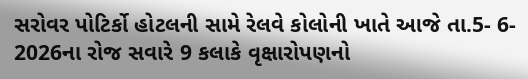સરોવર પોટિર્કો હોટલની સામે રેલવે કોલોની ખાતે આજે તા.5- 6- 2026ના રોજ સવારે 9 કલાકે વૃક્ષારોપણનો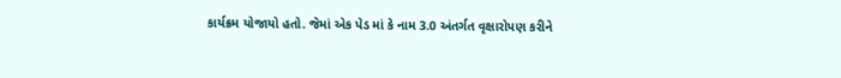કાર્યક્રમ યોજાયો હતો. જેમાં એક પેડ માં કે નામ 3.0 અંતર્ગત વૃક્ષારોપણ કરીને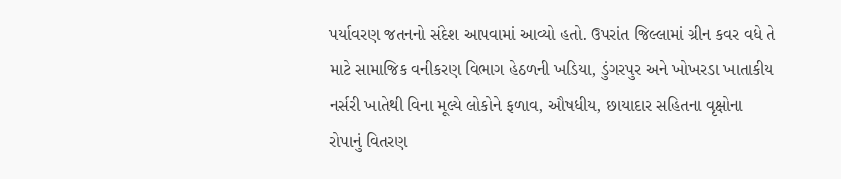પર્યાવરણ જતનનો સંદેશ આપવામાં આવ્યો હતો. ઉપરાંત જિલ્લામાં ગ્રીન કવર વધે તે માટે સામાજિક વનીકરણ વિભાગ હેઠળની ખડિયા, ડુંગરપુર અને ખોખરડા ખાતાકીય નર્સરી ખાતેથી વિના મૂલ્યે લોકોને ફળાવ, ઔષધીય, છાયાદાર સહિતના વૃક્ષોના રોપાનું વિતરણ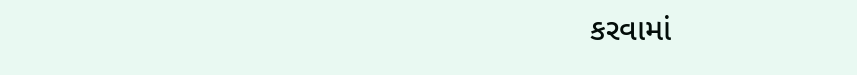કરવામાં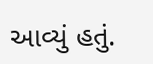આવ્યું હતું.